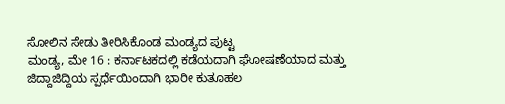ಸೋಲಿನ ಸೇಡು ತೀರಿಸಿಕೊಂಡ ಮಂಡ್ಯದ ಪುಟ್ಟ
ಮಂಡ್ಯ, ಮೇ 16 : ಕರ್ನಾಟಕದಲ್ಲಿ ಕಡೆಯದಾಗಿ ಘೋಷಣೆಯಾದ ಮತ್ತು ಜಿದ್ದಾಜಿದ್ದಿಯ ಸ್ಪರ್ಧೆಯಿಂದಾಗಿ ಭಾರೀ ಕುತೂಹಲ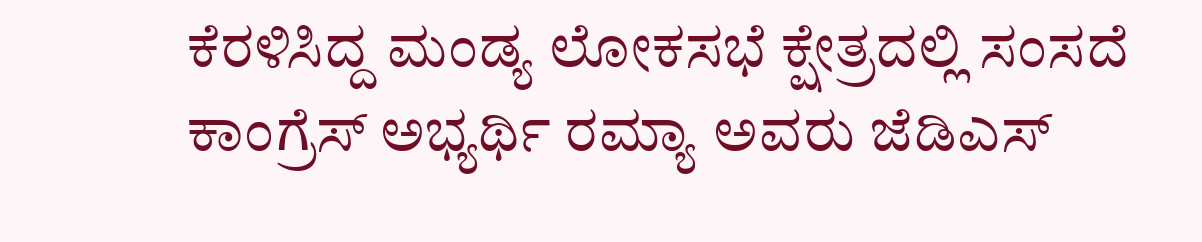ಕೆರಳಿಸಿದ್ದ ಮಂಡ್ಯ ಲೋಕಸಭೆ ಕ್ಷೇತ್ರದಲ್ಲಿ ಸಂಸದೆ ಕಾಂಗ್ರೆಸ್ ಅಭ್ಯರ್ಥಿ ರಮ್ಯಾ ಅವರು ಜೆಡಿಎಸ್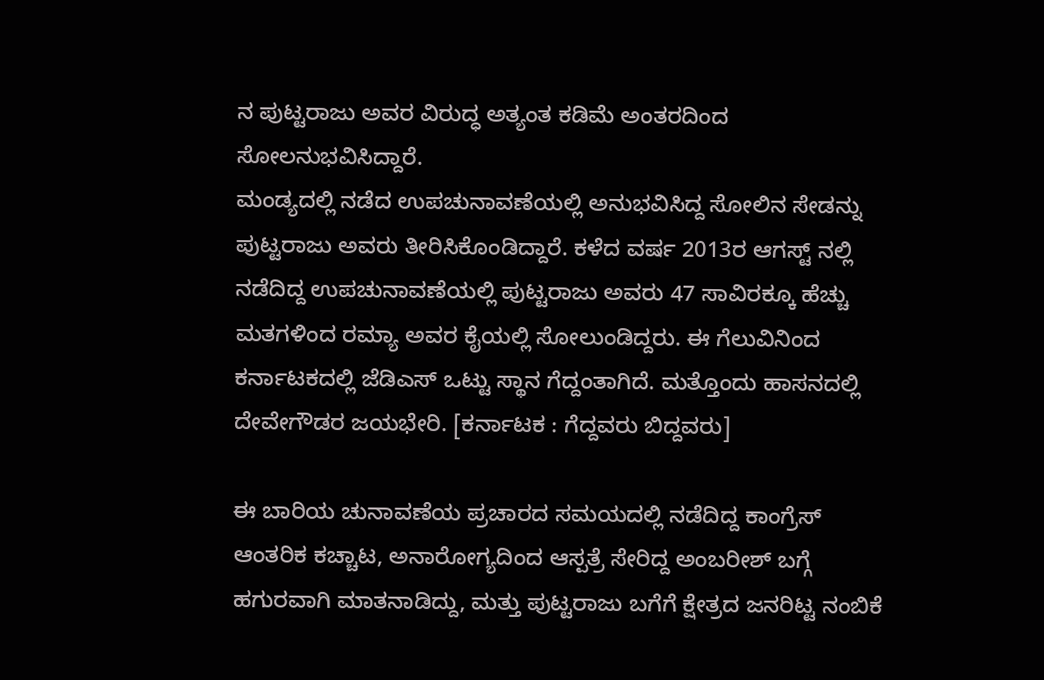ನ ಪುಟ್ಟರಾಜು ಅವರ ವಿರುದ್ಧ ಅತ್ಯಂತ ಕಡಿಮೆ ಅಂತರದಿಂದ ಸೋಲನುಭವಿಸಿದ್ದಾರೆ.
ಮಂಡ್ಯದಲ್ಲಿ ನಡೆದ ಉಪಚುನಾವಣೆಯಲ್ಲಿ ಅನುಭವಿಸಿದ್ದ ಸೋಲಿನ ಸೇಡನ್ನು ಪುಟ್ಟರಾಜು ಅವರು ತೀರಿಸಿಕೊಂಡಿದ್ದಾರೆ. ಕಳೆದ ವರ್ಷ 2013ರ ಆಗಸ್ಟ್ ನಲ್ಲಿ ನಡೆದಿದ್ದ ಉಪಚುನಾವಣೆಯಲ್ಲಿ ಪುಟ್ಟರಾಜು ಅವರು 47 ಸಾವಿರಕ್ಕೂ ಹೆಚ್ಚು ಮತಗಳಿಂದ ರಮ್ಯಾ ಅವರ ಕೈಯಲ್ಲಿ ಸೋಲುಂಡಿದ್ದರು. ಈ ಗೆಲುವಿನಿಂದ ಕರ್ನಾಟಕದಲ್ಲಿ ಜೆಡಿಎಸ್ ಒಟ್ಟು ಸ್ಥಾನ ಗೆದ್ದಂತಾಗಿದೆ. ಮತ್ತೊಂದು ಹಾಸನದಲ್ಲಿ ದೇವೇಗೌಡರ ಜಯಭೇರಿ. [ಕರ್ನಾಟಕ : ಗೆದ್ದವರು ಬಿದ್ದವರು]

ಈ ಬಾರಿಯ ಚುನಾವಣೆಯ ಪ್ರಚಾರದ ಸಮಯದಲ್ಲಿ ನಡೆದಿದ್ದ ಕಾಂಗ್ರೆಸ್ ಆಂತರಿಕ ಕಚ್ಚಾಟ, ಅನಾರೋಗ್ಯದಿಂದ ಆಸ್ಪತ್ರೆ ಸೇರಿದ್ದ ಅಂಬರೀಶ್ ಬಗ್ಗೆ ಹಗುರವಾಗಿ ಮಾತನಾಡಿದ್ದು, ಮತ್ತು ಪುಟ್ಟರಾಜು ಬಗೆಗೆ ಕ್ಷೇತ್ರದ ಜನರಿಟ್ಟ ನಂಬಿಕೆ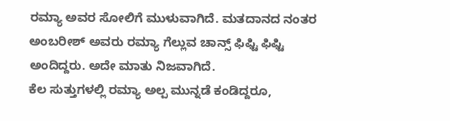ರಮ್ಯಾ ಅವರ ಸೋಲಿಗೆ ಮುಳುವಾಗಿದೆ. ಮತದಾನದ ನಂತರ ಅಂಬರೀಶ್ ಅವರು ರಮ್ಯಾ ಗೆಲ್ಲುವ ಚಾನ್ಸ್ ಫಿಫ್ಟಿ ಫಿಫ್ಟಿ ಅಂದಿದ್ದರು. ಅದೇ ಮಾತು ನಿಜವಾಗಿದೆ.
ಕೆಲ ಸುತ್ತುಗಳಲ್ಲಿ ರಮ್ಯಾ ಅಲ್ಪ ಮುನ್ನಡೆ ಕಂಡಿದ್ದರೂ,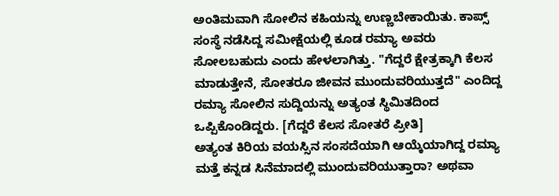ಅಂತಿಮವಾಗಿ ಸೋಲಿನ ಕಹಿಯನ್ನು ಉಣ್ಣಬೇಕಾಯಿತು. ಕಾಪ್ಸ್ ಸಂಸ್ಥೆ ನಡೆಸಿದ್ದ ಸಮೀಕ್ಷೆಯಲ್ಲಿ ಕೂಡ ರಮ್ಯಾ ಅವರು ಸೋಲಬಹುದು ಎಂದು ಹೇಳಲಾಗಿತ್ತು. "ಗೆದ್ದರೆ ಕ್ಷೇತ್ರಕ್ಕಾಗಿ ಕೆಲಸ ಮಾಡುತ್ತೇನೆ, ಸೋತರೂ ಜೀವನ ಮುಂದುವರಿಯುತ್ತದೆ" ಎಂದಿದ್ದ ರಮ್ಯಾ ಸೋಲಿನ ಸುದ್ದಿಯನ್ನು ಅತ್ಯಂತ ಸ್ಥಿಮಿತದಿಂದ ಒಪ್ಪಿಕೊಂಡಿದ್ದರು. [ಗೆದ್ದರೆ ಕೆಲಸ ಸೋತರೆ ಪ್ರೀತಿ]
ಅತ್ಯಂತ ಕಿರಿಯ ವಯಸ್ಸಿನ ಸಂಸದೆಯಾಗಿ ಆಯ್ಕೆಯಾಗಿದ್ದ ರಮ್ಯಾ ಮತ್ತೆ ಕನ್ನಡ ಸಿನೆಮಾದಲ್ಲಿ ಮುಂದುವರಿಯುತ್ತಾರಾ? ಅಥವಾ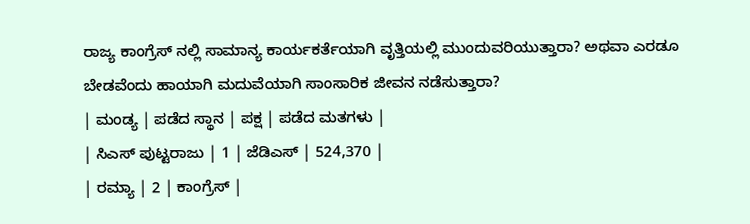ರಾಜ್ಯ ಕಾಂಗ್ರೆಸ್ ನಲ್ಲಿ ಸಾಮಾನ್ಯ ಕಾರ್ಯಕರ್ತೆಯಾಗಿ ವೃತ್ತಿಯಲ್ಲಿ ಮುಂದುವರಿಯುತ್ತಾರಾ? ಅಥವಾ ಎರಡೂ ಬೇಡವೆಂದು ಹಾಯಾಗಿ ಮದುವೆಯಾಗಿ ಸಾಂಸಾರಿಕ ಜೀವನ ನಡೆಸುತ್ತಾರಾ?
| ಮಂಡ್ಯ | ಪಡೆದ ಸ್ಥಾನ | ಪಕ್ಷ | ಪಡೆದ ಮತಗಳು |
| ಸಿಎಸ್ ಪುಟ್ಟರಾಜು | 1 | ಜೆಡಿಎಸ್ | 524,370 |
| ರಮ್ಯಾ | 2 | ಕಾಂಗ್ರೆಸ್ |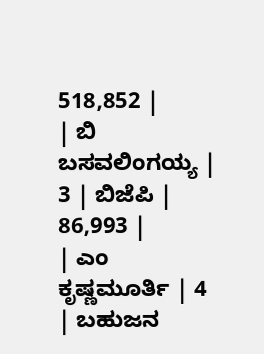518,852 |
| ಬಿ ಬಸವಲಿಂಗಯ್ಯ | 3 | ಬಿಜೆಪಿ | 86,993 |
| ಎಂ ಕೃಷ್ಣಮೂರ್ತಿ | 4 | ಬಹುಜನ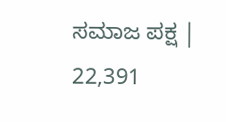ಸಮಾಜ ಪಕ್ಷ | 22,391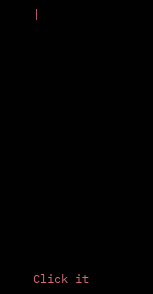|












Click it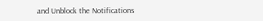and Unblock the Notifications